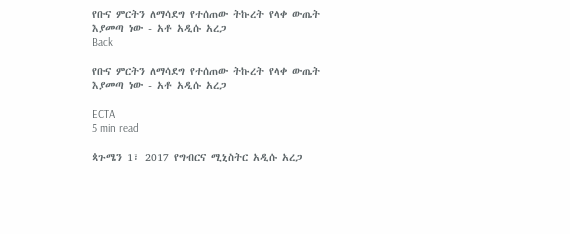የቡና ምርትን ለማሳደግ የተሰጠው ትኩረት የላቀ ውጤት እያመጣ ነው - አቶ አዲሱ አረጋ
Back

የቡና ምርትን ለማሳደግ የተሰጠው ትኩረት የላቀ ውጤት እያመጣ ነው - አቶ አዲሱ አረጋ

ECTA
5 min read

ጳጉሜን 1፣ 2017 የግብርና ሚኒስትር አዲሱ አረጋ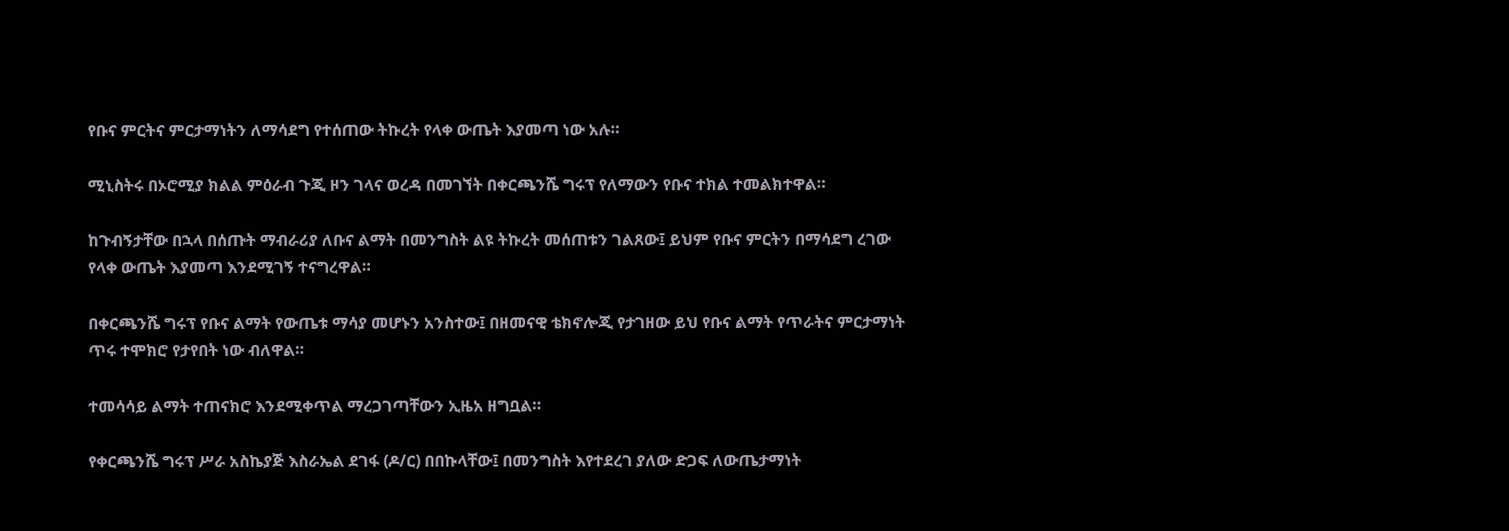የቡና ምርትና ምርታማነትን ለማሳደግ የተሰጠው ትኩረት የላቀ ውጤት እያመጣ ነው አሉ።

ሚኒስትሩ በኦሮሚያ ክልል ምዕራብ ጉጂ ዞን ገላና ወረዳ በመገኘት በቀርጫንሼ ግሩፕ የለማውን የቡና ተክል ተመልክተዋል።

ከጉብኝታቸው በኋላ በሰጡት ማብራሪያ ለቡና ልማት በመንግስት ልዩ ትኩረት መሰጠቱን ገልጸው፤ ይህም የቡና ምርትን በማሳደግ ረገው የላቀ ውጤት እያመጣ እንደሚገኝ ተናግረዋል።

በቀርጫንሼ ግሩፕ የቡና ልማት የውጤቱ ማሳያ መሆኑን አንስተው፤ በዘመናዊ ቴክኖሎጂ የታገዘው ይህ የቡና ልማት የጥራትና ምርታማነት ጥሩ ተሞክሮ የታየበት ነው ብለዋል።

ተመሳሳይ ልማት ተጠናክሮ እንደሚቀጥል ማረጋገጣቸውን ኢዜአ ዘግቧል።

የቀርጫንሼ ግሩፕ ሥራ አስኬያጅ እስራኤል ደገፋ (ዶ/ር) በበኩላቸው፤ በመንግስት እየተደረገ ያለው ድጋፍ ለውጤታማነት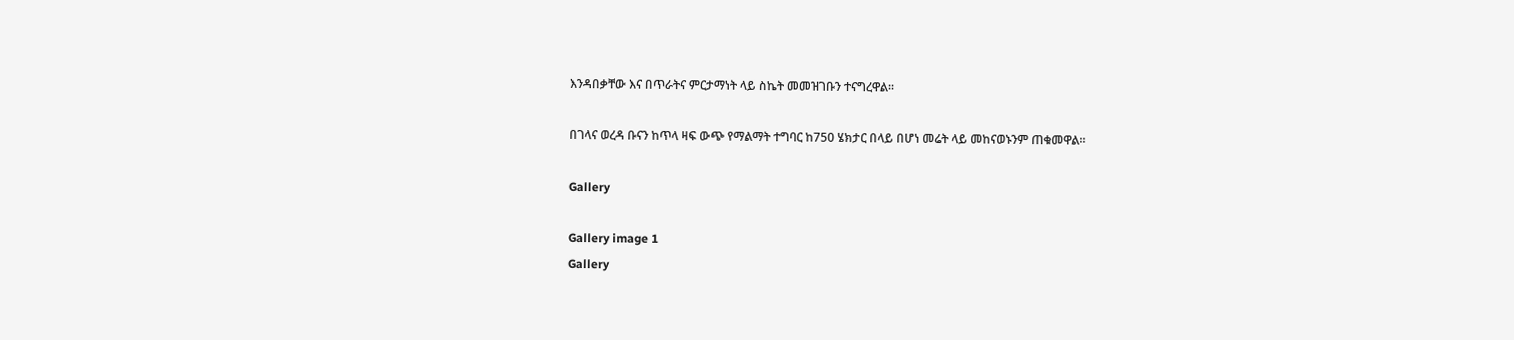እንዳበቃቸው እና በጥራትና ምርታማነት ላይ ስኬት መመዝገቡን ተናግረዋል።

በገላና ወረዳ ቡናን ከጥላ ዛፍ ውጭ የማልማት ተግባር ከ750 ሄክታር በላይ በሆነ መሬት ላይ መከናወኑንም ጠቁመዋል።

Gallery

Gallery image 1
Gallery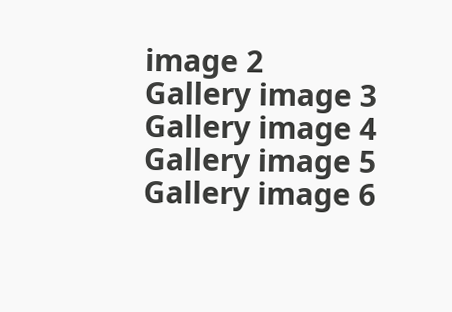image 2
Gallery image 3
Gallery image 4
Gallery image 5
Gallery image 6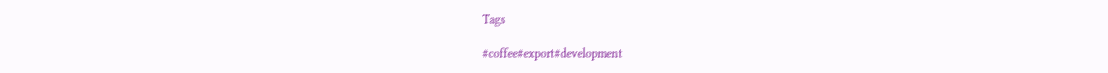Tags

#coffee#export#development